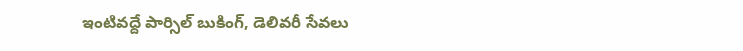ఇంటివద్దే పార్సిల్ బుకింగ్, డెలివరీ సేవలు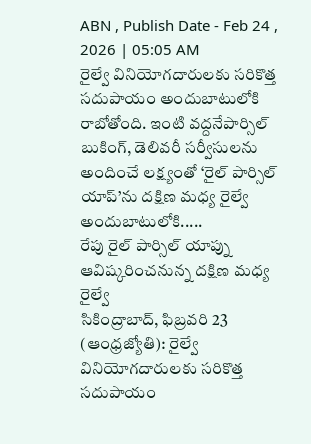ABN , Publish Date - Feb 24 , 2026 | 05:05 AM
రైల్వే వినియోగదారులకు సరికొత్త సదుపాయం అందుబాటులోకి రాబోతోంది. ఇంటి వద్దనేపార్సిల్ బుకింగ్, డెలివరీ సర్వీసులను అందించే లక్ష్యంతో ‘రైల్ పార్సిల్ యాప్’ను దక్షిణ మధ్య రైల్వే అందుబాటులోకి.....
రేపు రైల్ పార్సిల్ యాప్ను ఆవిష్కరించనున్న దక్షిణ మధ్య రైల్వే
సికింద్రాబాద్, ఫిబ్రవరి 23 (ఆంధ్రజ్యోతి): రైల్వే వినియోగదారులకు సరికొత్త సదుపాయం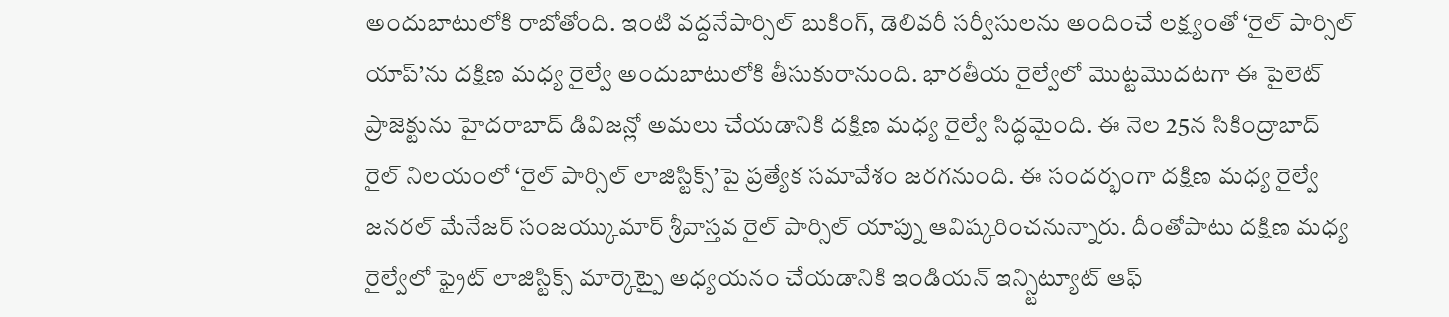అందుబాటులోకి రాబోతోంది. ఇంటి వద్దనేపార్సిల్ బుకింగ్, డెలివరీ సర్వీసులను అందించే లక్ష్యంతో ‘రైల్ పార్సిల్ యాప్’ను దక్షిణ మధ్య రైల్వే అందుబాటులోకి తీసుకురానుంది. భారతీయ రైల్వేలో మొట్టమొదటగా ఈ పైలెట్ ప్రాజెక్టును హైదరాబాద్ డివిజన్లో అమలు చేయడానికి దక్షిణ మధ్య రైల్వే సిద్ధమైంది. ఈ నెల 25న సికింద్రాబాద్ రైల్ నిలయంలో ‘రైల్ పార్సిల్ లాజిస్టిక్స్’పై ప్రత్యేక సమావేశం జరగనుంది. ఈ సందర్భంగా దక్షిణ మధ్య రైల్వే జనరల్ మేనేజర్ సంజయ్కుమార్ శ్రీవాస్తవ రైల్ పార్సిల్ యాప్ను ఆవిష్కరించనున్నారు. దీంతోపాటు దక్షిణ మధ్య రైల్వేలో ఫ్రైట్ లాజిస్టిక్స్ మార్కెట్పై అధ్యయనం చేయడానికి ఇండియన్ ఇన్స్టిట్యూట్ ఆఫ్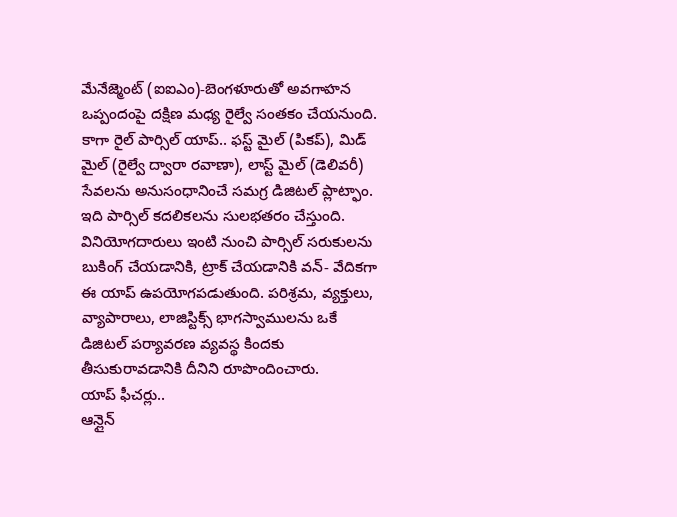మేనేజ్మెంట్ (ఐఐఎం)-బెంగళూరుతో అవగాహన ఒప్పందంపై దక్షిణ మధ్య రైల్వే సంతకం చేయనుంది. కాగా రైల్ పార్సిల్ యాప్.. ఫస్ట్ మైల్ (పికప్), మిడ్ మైల్ (రైల్వే ద్వారా రవాణా), లాస్ట్ మైల్ (డెలివరీ) సేవలను అనుసంధానించే సమగ్ర డిజిటల్ ప్లాట్ఫాం. ఇది పార్సిల్ కదలికలను సులభతరం చేస్తుంది. వినియోగదారులు ఇంటి నుంచి పార్సిల్ సరుకులను బుకింగ్ చేయడానికి, ట్రాక్ చేయడానికి వన్- వేదికగా ఈ యాప్ ఉపయోగపడుతుంది. పరిశ్రమ, వ్యక్తులు, వ్యాపారాలు, లాజిస్టిక్స్ భాగస్వాములను ఒకే డిజిటల్ పర్యావరణ వ్యవస్థ కిందకు తీసుకురావడానికి దీనిని రూపొందించారు.
యాప్ ఫీచర్లు..
ఆన్లైన్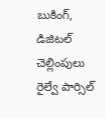బుకింగ్, డిజిటల్ చెల్లింపులు
రైల్వే పార్సిల్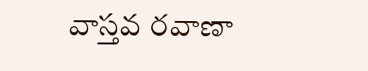వాస్తవ రవాణా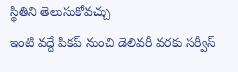స్థితిని తెలుసుకోవచ్చు
ఇంటి వద్దే పికప్ నుంచి డెలివరీ వరకు సర్వీస్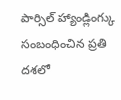పార్సిల్ హ్యాండ్లింగ్కు సంబంధించిన ప్రతి దశలో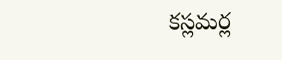కస్లమర్ల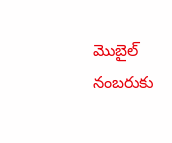మొబైల్ నంబరుకు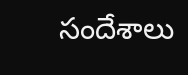సందేశాలు